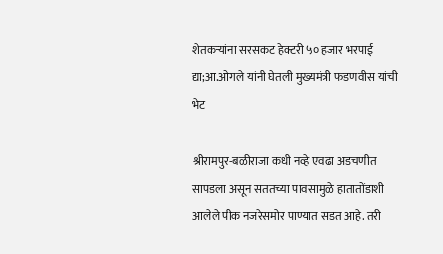शेतकऱ्यांना सरसकट हेक्टरी ५० हजार भरपाई द्या;आ.ओगले यांनी घेतली मुख्यमंत्री फडणवीस यांची भेट

श्रीरामपुर-बळीराजा कधी नव्हे एवढा अडचणीत सापडला असून सततच्या पावसामुळे हातातोंडाशी आलेले पीक नजरेसमोर पाण्यात सडत आहे. तरी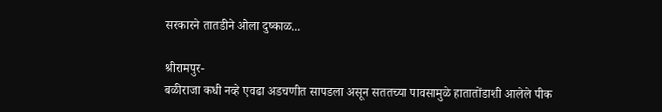सरकारने तातडीने ओला दुष्काळ...

श्रीरामपुर-
बळीराजा कधी नव्हे एवढा अडचणीत सापडला असून सततच्या पावसामुळे हातातोंडाशी आलेले पीक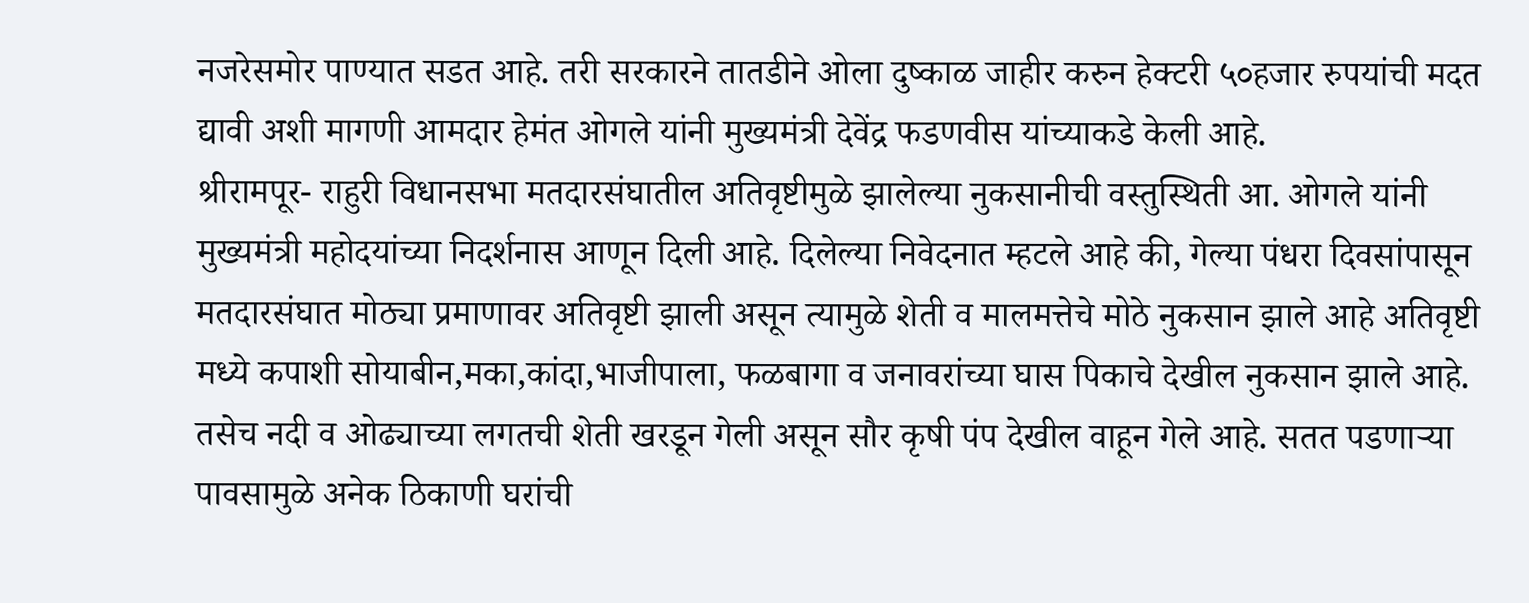नजरेसमोर पाण्यात सडत आहे. तरी सरकारने तातडीने ओला दुष्काळ जाहीर करुन हेक्टरी ५०हजार रुपयांची मदत द्यावी अशी मागणी आमदार हेमंत ओगले यांनी मुख्यमंत्री देवेंद्र फडणवीस यांच्याकडे केली आहे.
श्रीरामपूर- राहुरी विधानसभा मतदारसंघातील अतिवृष्टीमुळे झालेल्या नुकसानीची वस्तुस्थिती आ. ओगले यांनी मुख्यमंत्री महोदयांच्या निदर्शनास आणून दिली आहे. दिलेल्या निवेदनात म्हटले आहे की, गेल्या पंधरा दिवसांपासून मतदारसंघात मोठ्या प्रमाणावर अतिवृष्टी झाली असून त्यामुळे शेती व मालमत्तेचे मोठे नुकसान झाले आहे अतिवृष्टी मध्ये कपाशी सोयाबीन,मका,कांदा,भाजीपाला, फळबागा व जनावरांच्या घास पिकाचे देखील नुकसान झाले आहे. तसेच नदी व ओढ्याच्या लगतची शेती खरडून गेली असून सौर कृषी पंप देखील वाहून गेले आहे. सतत पडणाऱ्या पावसामुळे अनेक ठिकाणी घरांची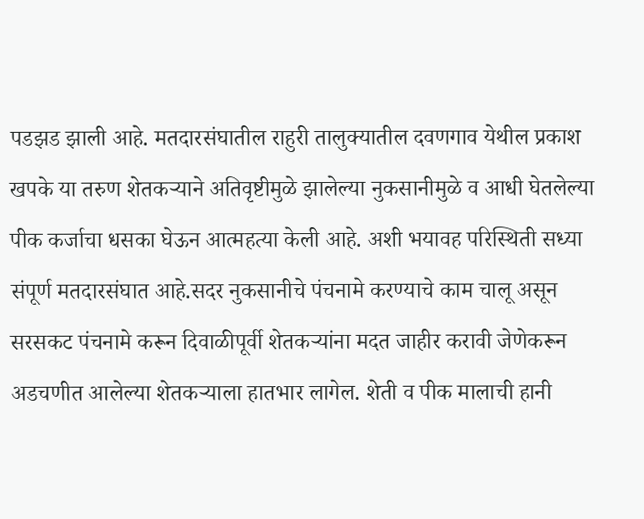पडझड झाली आहे. मतदारसंघातील राहुरी तालुक्यातील दवणगाव येथील प्रकाश खपके या तरुण शेतकऱ्याने अतिवृष्टीमुळे झालेल्या नुकसानीमुळे व आधी घेतलेल्या पीक कर्जाचा धसका घेऊन आत्महत्या केली आहे. अशी भयावह परिस्थिती सध्या संपूर्ण मतदारसंघात आहे.सदर नुकसानीचे पंचनामे करण्याचे काम चालू असून सरसकट पंचनामे करून दिवाळीपूर्वी शेतकऱ्यांना मदत जाहीर करावी जेणेकरून अडचणीत आलेल्या शेतकऱ्याला हातभार लागेल. शेती व पीक मालाची हानी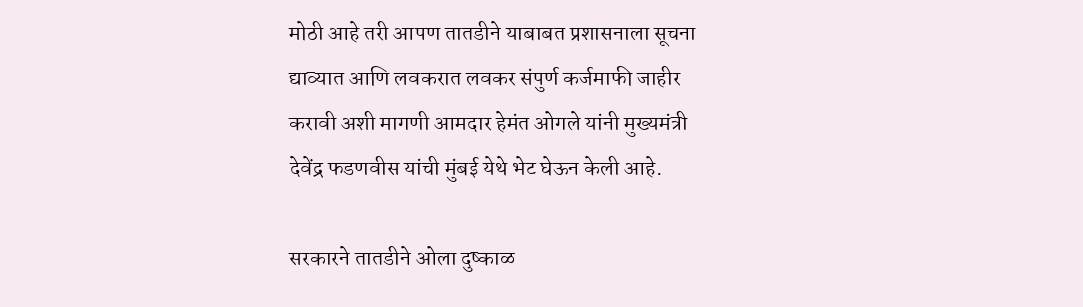मोठी आहे तरी आपण तातडीने याबाबत प्रशासनाला सूचना द्याव्यात आणि लवकरात लवकर संपुर्ण कर्जमाफी जाहीर करावी अशी मागणी आमदार हेमंत ओगले यांनी मुख्यमंत्री देवेंद्र फडणवीस यांची मुंबई येथे भेट घेऊन केली आहे.

सरकारने तातडीने ओला दुष्काळ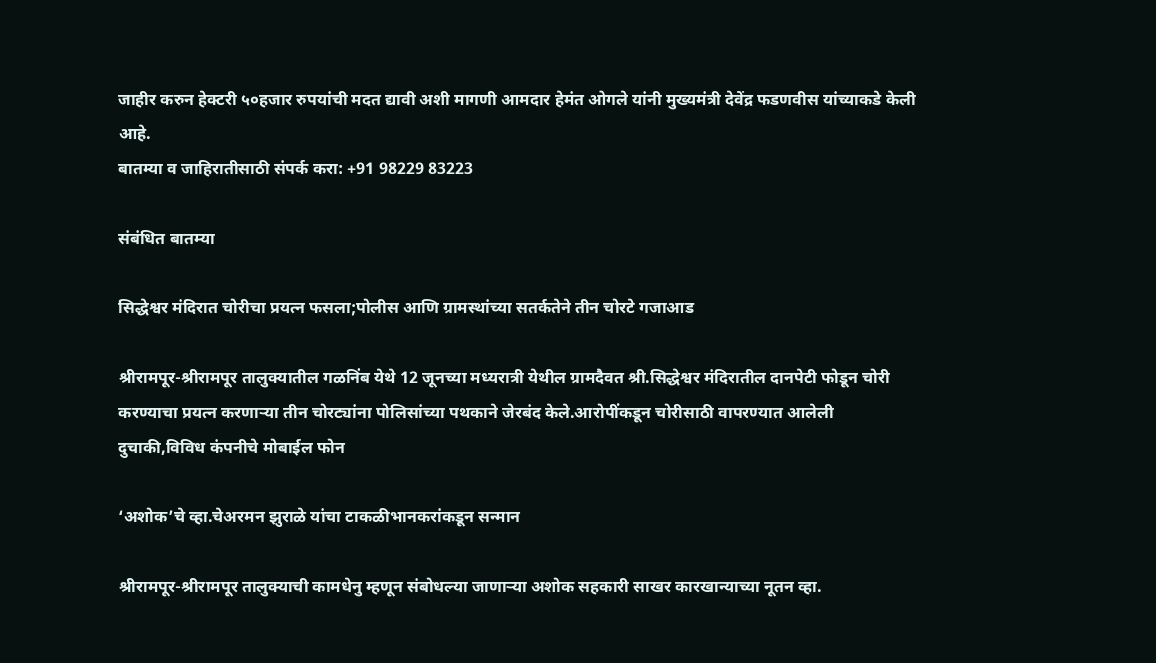जाहीर करुन हेक्टरी ५०हजार रुपयांची मदत द्यावी अशी मागणी आमदार हेमंत ओगले यांनी मुख्यमंत्री देवेंद्र फडणवीस यांच्याकडे केली आहे.
बातम्या व जाहिरातीसाठी संपर्क करा: +91 98229 83223

संबंधित बातम्या

सिद्धेश्वर मंदिरात चोरीचा प्रयत्न फसला;पोलीस आणि ग्रामस्थांच्या सतर्कतेने तीन चोरटे गजाआड

श्रीरामपूर-श्रीरामपूर तालुक्यातील गळनिंब येथे 12 जूनच्या मध्यरात्री येथील ग्रामदैवत श्री.सिद्धेश्वर मंदिरातील दानपेटी फोडून चोरी करण्याचा प्रयत्न करणाऱ्या तीन चोरट्यांना पोलिसांच्या पथकाने जेरबंद केले.आरोपींकडून चोरीसाठी वापरण्यात आलेली दुचाकी,विविध कंपनीचे मोबाईल फोन

‘अशोक’चे व्हा.चेअरमन झुराळे यांचा टाकळीभानकरांकडून सन्मान

श्रीरामपूर-श्रीरामपूर तालुक्याची कामधेनु म्हणून संबोधल्या जाणाऱ्या अशोक सहकारी साखर कारखान्याच्या नूतन व्हा.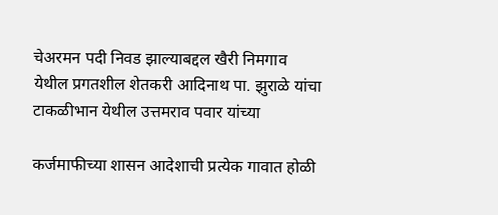चेअरमन पदी निवड झाल्याबद्दल खैरी निमगाव येथील प्रगतशील शेतकरी आदिनाथ पा. झुराळे यांचा टाकळीभान येथील उत्तमराव पवार यांच्या

कर्जमाफीच्या शासन आदेशाची प्रत्येक गावात होळी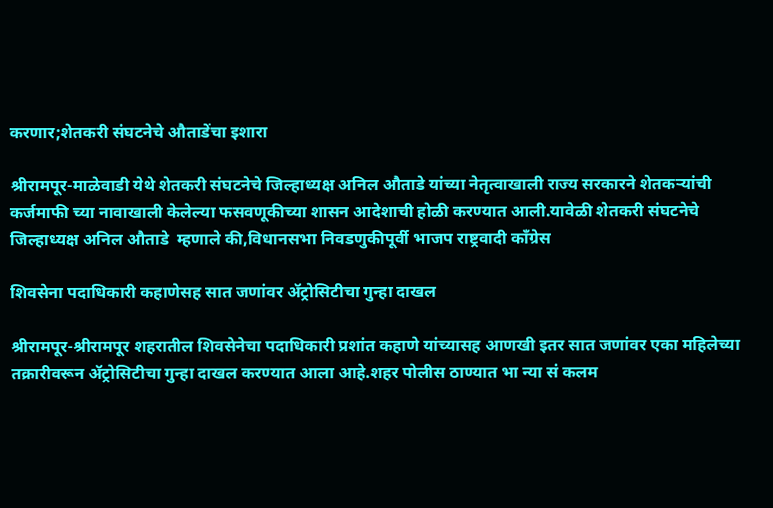करणार;शेतकरी संघटनेचे औताडेंचा इशारा

श्रीरामपूर-माळेवाडी येथे शेतकरी संघटनेचे जिल्हाध्यक्ष अनिल औताडे यांच्या नेतृत्वाखाली राज्य सरकारने शेतकऱ्यांची कर्जमाफी च्या नावाखाली केलेल्या फसवणूकीच्या शासन आदेशाची होळी करण्यात आली.यावेळी शेतकरी संघटनेचे जिल्हाध्यक्ष अनिल औताडे  म्हणाले की,विधानसभा निवडणुकीपूर्वी भाजप राष्ट्रवादी काँग्रेस

शिवसेना पदाधिकारी कहाणेसह सात जणांवर ॲट्रोसिटीचा गुन्हा दाखल

श्रीरामपूर-श्रीरामपूर शहरातील शिवसेनेचा पदाधिकारी प्रशांत कहाणे यांच्यासह आणखी इतर सात जणांवर एका महिलेच्या तक्रारीवरून ॲट्रोसिटीचा गुन्हा दाखल करण्यात आला आहे.शहर पोलीस ठाण्यात भा न्या सं कलम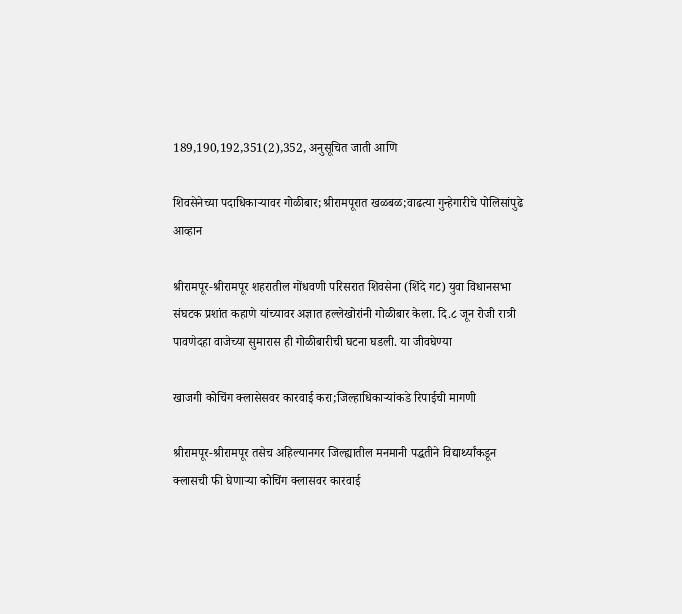189,190,192,351(2),352, अनुसूचित जाती आणि

शिवसेनेच्या पदाधिकाऱ्यावर गोळीबार;श्रीरामपूरात खळबळ;वाढत्या गुन्हेगारीचे पोलिसांपुढे आव्हान

श्रीरामपूर-श्रीरामपूर शहरातील गोंधवणी परिसरात शिवसेना (शिंदे गट) युवा विधानसभा संघटक प्रशांत कहाणे यांच्यावर अज्ञात हल्लेखोरांनी गोळीबार केला. दि.८ जून रोजी रात्री पावणेदहा वाजेच्या सुमारास ही गोळीबारीची घटना घडली. या जीवघेण्या

खाजगी कोचिंग क्लासेसवर कारवाई करा;जिल्हाधिकाऱ्यांकडे रिपाईची मागणी

श्रीरामपूर-श्रीरामपूर तसेच अहिल्यानगर जिल्ह्यातील मनमानी पद्धतीने विद्यार्थ्यांकडून क्लासची फी घेणाऱ्या कोचिंग क्लासवर कारवाई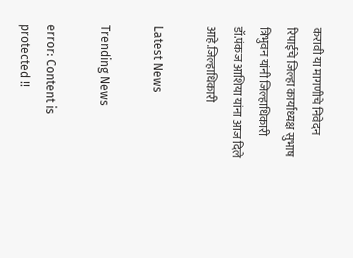करावी या मागणीचे निवेदन रिपाईचे जिल्हा कार्याध्यक्ष सुभाष त्रिभुवन यांनी जिल्हाधिकारी डॉ.पंकज आशिया यांना आज दिले आहे.जिल्हाधिकारी

Latest News

Trending News

error: Content is protected !!